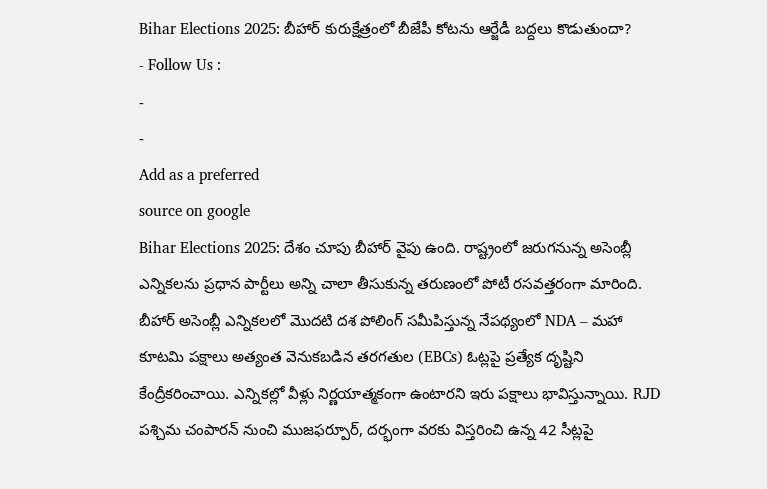Bihar Elections 2025: బీహార్ కురుక్షేత్రంలో బీజేపీ కోటను ఆర్జేడీ బద్దలు కొడుతుందా?
- Follow Us :
-
-
Add as a preferred
source on google
Bihar Elections 2025: దేశం చూపు బీహార్ వైపు ఉంది. రాష్ట్రంలో జరుగనున్న అసెంబ్లీ ఎన్నికలను ప్రధాన పార్టీలు అన్ని చాలా తీసుకున్న తరుణంలో పోటీ రసవత్తరంగా మారింది. బీహార్ అసెంబ్లీ ఎన్నికలలో మొదటి దశ పోలింగ్ సమీపిస్తున్న నేపథ్యంలో NDA – మహా కూటమి పక్షాలు అత్యంత వెనుకబడిన తరగతుల (EBCs) ఓట్లపై ప్రత్యేక దృష్టిని కేంద్రీకరించాయి. ఎన్నికల్లో వీళ్లు నిర్ణయాత్మకంగా ఉంటారని ఇరు పక్షాలు భావిస్తున్నాయి. RJD పశ్చిమ చంపారన్ నుంచి ముజఫర్పూర్, దర్భంగా వరకు విస్తరించి ఉన్న 42 సీట్లపై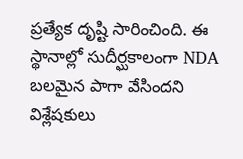ప్రత్యేక దృష్టి సారించింది. ఈ స్థానాల్లో సుదీర్ఘకాలంగా NDA బలమైన పాగా వేసిందని విశ్లేషకులు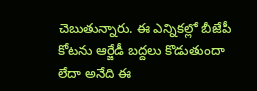చెబుతున్నారు. ఈ ఎన్నికల్లో బీజేపీ కోటను ఆర్జేడీ బద్దలు కొడుతుందా లేదా అనేది ఈ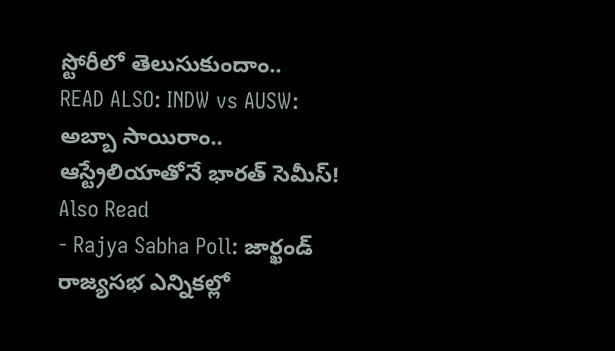స్టోరీలో తెలుసుకుందాం..
READ ALSO: INDW vs AUSW: అబ్బా సాయిరాం.. ఆస్ట్రేలియాతోనే భారత్ సెమీస్!
Also Read
- Rajya Sabha Poll: జార్ఖండ్ రాజ్యసభ ఎన్నికల్లో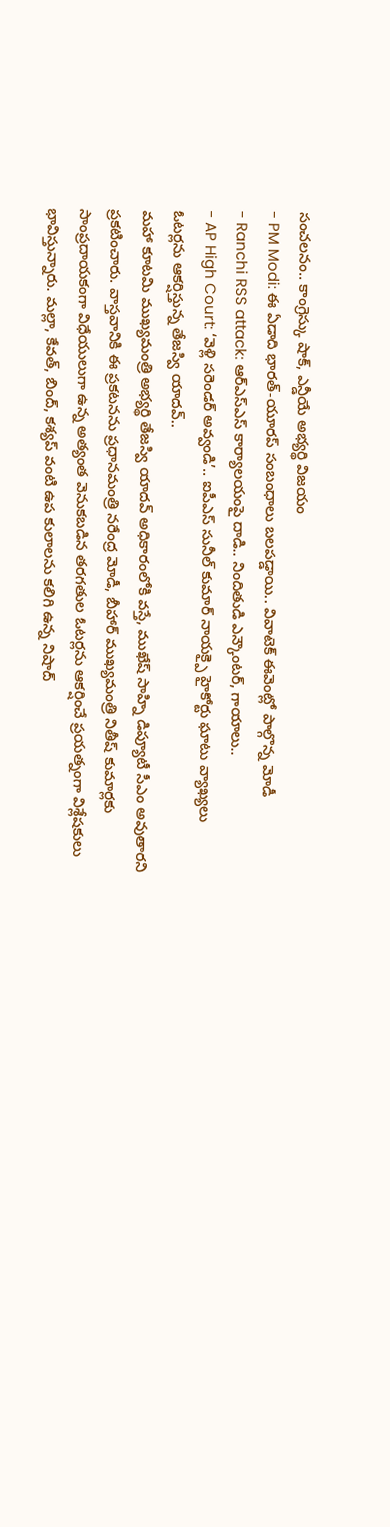సంచలనం.. కాంగ్రెస్కు షాక్, ఎన్డీయే అభ్యర్థి విజయం
- PM Modi: ఈ ఏడాది భారత్-యూరప్ సంబంధాలు బలపడ్డాయి.. వివాటెక్ ఈవెంట్లో పాల్గొన్న మోడీ
- Ranchi RSS attack: ఆర్ఎస్ఎస్ కార్యాలయంపై దాడి.. నిందితుడి ఎన్కౌంటర్, గాయాలు..
- AP High Court: ‘వెళ్లి సరెండర్ అవ్వండి’.. ఐపీఎస్ సునీల్ కుమార్ నాయక్పై హైకోర్టు ఘాటు వ్యాఖ్యలు
ఓటర్లను ఆకర్షిస్తున్న తేజస్వి యాదవ్..
మహా కూటమి ముఖ్యమంత్రి అభ్యర్థి తేజస్వి యాదవ్ అధికారంలోకి వస్తే, ముఖేష్ సాహ్ని డిప్యూటీ సీఎం అవుతారని ప్రకటించారు. వాస్తవానికి ఈ ప్రకటనను ప్రధానమంత్రి నరేంద్ర మోడీ, బీహార్ ముఖ్యమంత్రి నితీష్ కుమార్లకు సాంప్రదాయకంగా విధేయులుగా ఉన్న అత్యంత వెనుకబడిన తరగతుల ఓటర్లను ఆకర్షించే ప్రయత్నంగా విశ్లేషకులు భావిస్తున్నారు. మల్లా, కేవత్, బింద్, కశ్యప్ వంటి ఉప కులాలను కలిగి ఉన్న నిషాద్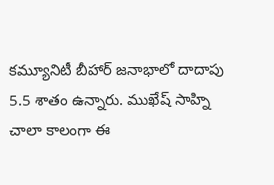కమ్యూనిటీ బీహార్ జనాభాలో దాదాపు 5.5 శాతం ఉన్నారు. ముఖేష్ సాహ్ని చాలా కాలంగా ఈ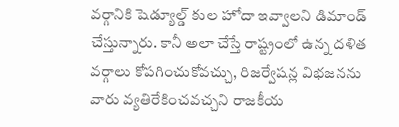వర్గానికి షెడ్యూల్డ్ కుల హోదా ఇవ్వాలని డిమాండ్ చేస్తున్నారు. కానీ అలా చేస్తే రాష్ట్రంలో ఉన్న దళిత వర్గాలు కోపగించుకోవచ్చు, రిజర్వేషన్ల విభజనను వారు వ్యతిరేకించవచ్చని రాజకీయ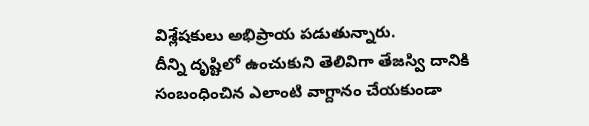విశ్లేషకులు అభిప్రాయ పడుతున్నారు.
దీన్ని దృష్టిలో ఉంచుకుని తెలివిగా తేజస్వి దానికి సంబంధించిన ఎలాంటి వాగ్దానం చేయకుండా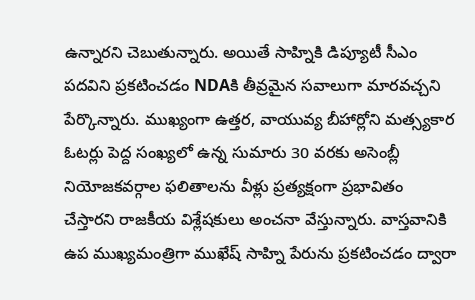ఉన్నారని చెబుతున్నారు. అయితే సాహ్నికి డిప్యూటీ సీఎం పదవిని ప్రకటించడం NDAకి తీవ్రమైన సవాలుగా మారవచ్చని పేర్కొన్నారు. ముఖ్యంగా ఉత్తర, వాయువ్య బీహార్లోని మత్స్యకార ఓటర్లు పెద్ద సంఖ్యలో ఉన్న సుమారు 30 వరకు అసెంబ్లీ నియోజకవర్గాల ఫలితాలను వీళ్లు ప్రత్యక్షంగా ప్రభావితం చేస్తారని రాజకీయ విశ్లేషకులు అంచనా వేస్తున్నారు. వాస్తవానికి ఉప ముఖ్యమంత్రిగా ముఖేష్ సాహ్ని పేరును ప్రకటించడం ద్వారా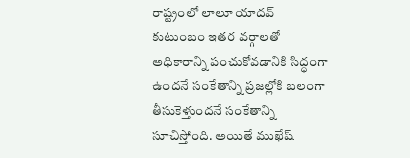రాష్ట్రంలో లాలూ యాదవ్ కుటుంబం ఇతర వర్గాలతో అధికారాన్ని పంచుకోవడానికి సిద్ధంగా ఉందనే సంకేతాన్ని ప్రజల్లోకి బలంగా తీసుకెళ్తుందనే సంకేతాన్ని సూచిస్తోంది. అయితే ముఖేష్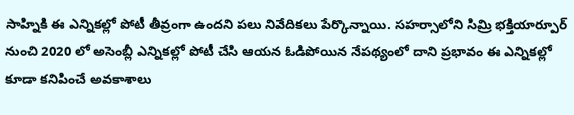సాహ్నికి ఈ ఎన్నికల్లో పోటీ తీవ్రంగా ఉందని పలు నివేదికలు పేర్కొన్నాయి. సహర్సాలోని సిమ్రి భక్తియార్పూర్ నుంచి 2020 లో అసెంబ్లీ ఎన్నికల్లో పోటీ చేసి ఆయన ఓడిపోయిన నేపథ్యంలో దాని ప్రభావం ఈ ఎన్నికల్లో కూడా కనిపించే అవకాశాలు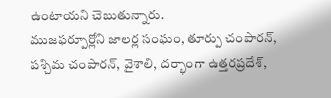ఉంటాయని చెబుతున్నారు.
ముజఫర్పూర్లోని జాలర్ల సంఘం, తూర్పు చంపారన్, పశ్చిమ చంపారన్, వైశాలి, దర్భాంగా ఉత్తరప్రదేశ్,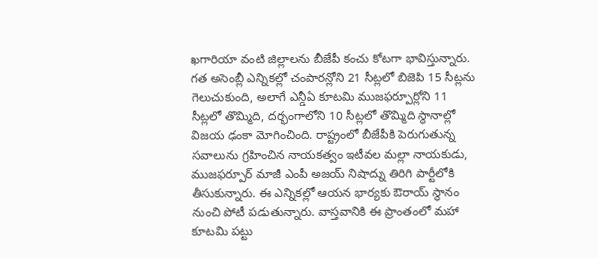ఖగారియా వంటి జిల్లాలను బీజేపీ కంచు కోటగా భావిస్తున్నారు. గత అసెంబ్లీ ఎన్నికల్లో చంపారన్లోని 21 సీట్లలో బిజెపి 15 సీట్లను గెలుచుకుంది, అలాగే ఎన్డీఏ కూటమి ముజఫర్పూర్లోని 11 సీట్లలో తొమ్మిది, దర్భంగాలోని 10 సీట్లలో తొమ్మిది స్థానాల్లో విజయ ఢంకా మోగించింది. రాష్ట్రంలో బీజేపీకి పెరుగుతున్న సవాలును గ్రహించిన నాయకత్వం ఇటీవల మల్లా నాయకుడు, ముజఫర్పూర్ మాజీ ఎంపీ అజయ్ నిషాద్ను తిరిగి పార్టీలోకి తీసుకున్నారు. ఈ ఎన్నికల్లో ఆయన భార్యకు ఔరాయ్ స్థానం నుంచి పోటీ పడుతున్నారు. వాస్తవానికి ఈ ప్రాంతంలో మహా కూటమి పట్టు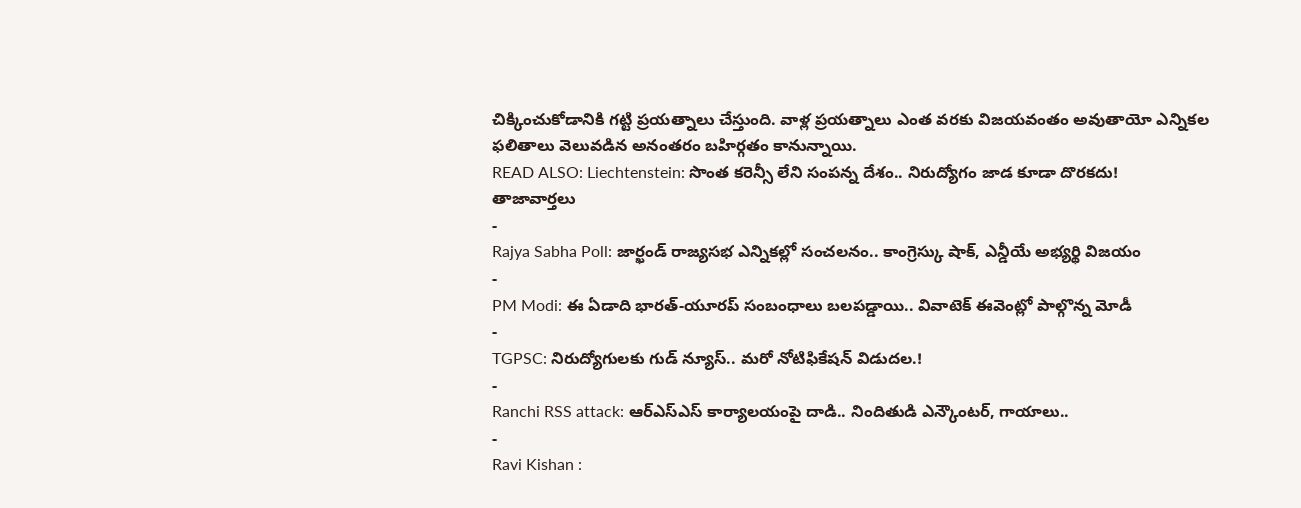చిక్కించుకోడానికి గట్టి ప్రయత్నాలు చేస్తుంది. వాళ్ల ప్రయత్నాలు ఎంత వరకు విజయవంతం అవుతాయో ఎన్నికల ఫలితాలు వెలువడిన అనంతరం బహిర్గతం కానున్నాయి.
READ ALSO: Liechtenstein: సొంత కరెన్సీ లేని సంపన్న దేశం.. నిరుద్యోగం జాడ కూడా దొరకదు!
తాజావార్తలు
-
Rajya Sabha Poll: జార్ఖండ్ రాజ్యసభ ఎన్నికల్లో సంచలనం.. కాంగ్రెస్కు షాక్, ఎన్డీయే అభ్యర్థి విజయం
-
PM Modi: ఈ ఏడాది భారత్-యూరప్ సంబంధాలు బలపడ్డాయి.. వివాటెక్ ఈవెంట్లో పాల్గొన్న మోడీ
-
TGPSC: నిరుద్యోగులకు గుడ్ న్యూస్.. మరో నోటిఫికేషన్ విడుదల.!
-
Ranchi RSS attack: ఆర్ఎస్ఎస్ కార్యాలయంపై దాడి.. నిందితుడి ఎన్కౌంటర్, గాయాలు..
-
Ravi Kishan :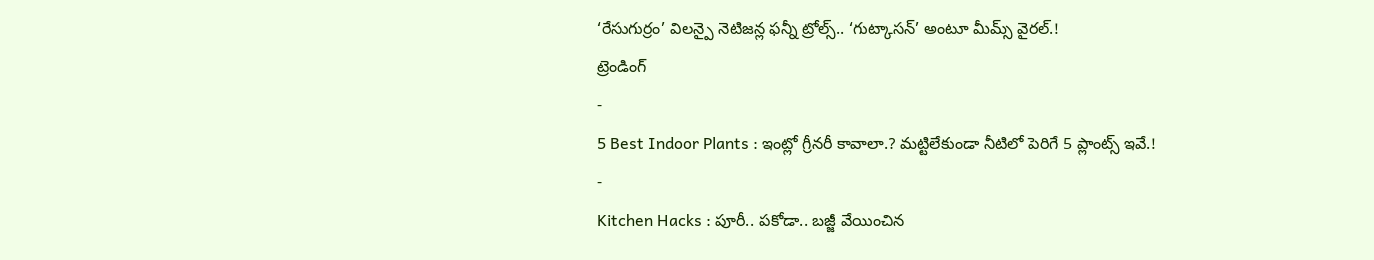‘రేసుగుర్రం’ విలన్పై నెటిజన్ల ఫన్నీ ట్రోల్స్.. ‘గుట్కాసన్’ అంటూ మీమ్స్ వైరల్.!
ట్రెండింగ్
-
5 Best Indoor Plants : ఇంట్లో గ్రీనరీ కావాలా.? మట్టిలేకుండా నీటిలో పెరిగే 5 ప్లాంట్స్ ఇవే.!
-
Kitchen Hacks : పూరీ.. పకోడా.. బజ్జీ వేయించిన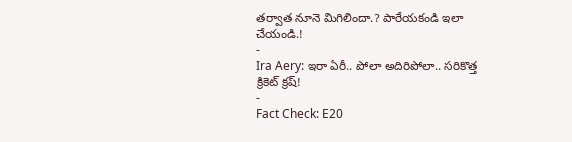తర్వాత నూనె మిగిలిందా.? పారేయకండి ఇలా చేయండి.!
-
Ira Aery: ఇరా ఏరీ.. పోలా అదిరిపోలా.. సరికొత్త క్రికెట్ క్రష్!
-
Fact Check: E20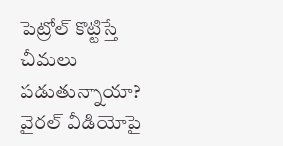పెట్రోల్ కొట్టిస్తే చీమలు పడుతున్నాయా? వైరల్ వీడియోపై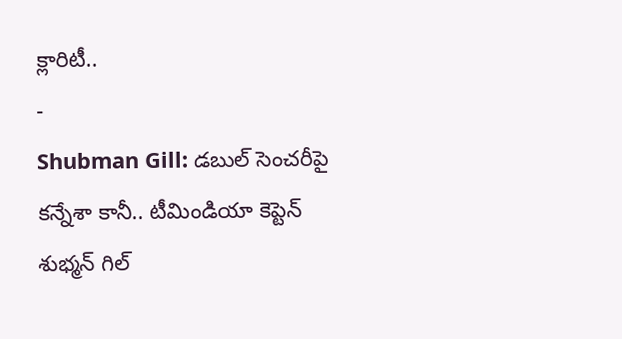క్లారిటీ..
-
Shubman Gill: డబుల్ సెంచరీపై కన్నేశా కానీ.. టీమిండియా కెప్టెన్ శుభ్మన్ గిల్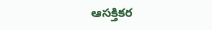ఆసక్తికర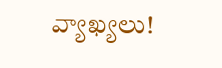వ్యాఖ్యలు!